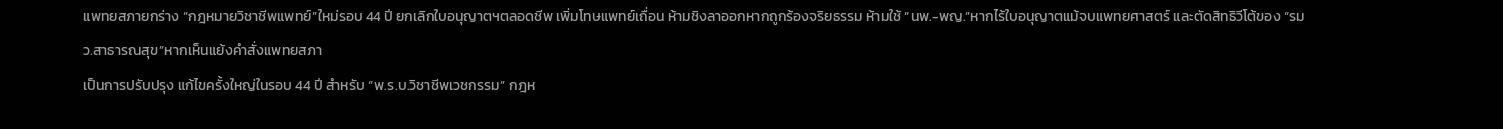แพทยสภายกร่าง “กฎหมายวิชาชีพแพทย์”ใหม่รอบ 44 ปี ยกเลิกใบอนุญาตฯตลอดชีพ เพิ่มโทษแพทย์เถื่อน ห้ามชิงลาออกหากถูกร้องจริยธรรม ห้ามใช้ “นพ.-พญ.”หากไร้ใบอนุญาตแม้จบแพทยศาสตร์ และตัดสิทธิวีโต้ของ “รมว.สาธารณสุข”หากเห็นแย้งคำสั่งแพทยสภา
เป็นการปรับปรุง แก้ไขครั้งใหญ่ในรอบ 44 ปี สำหรับ “พ.ร.บ.วิชาชีพเวชกรรม” กฎห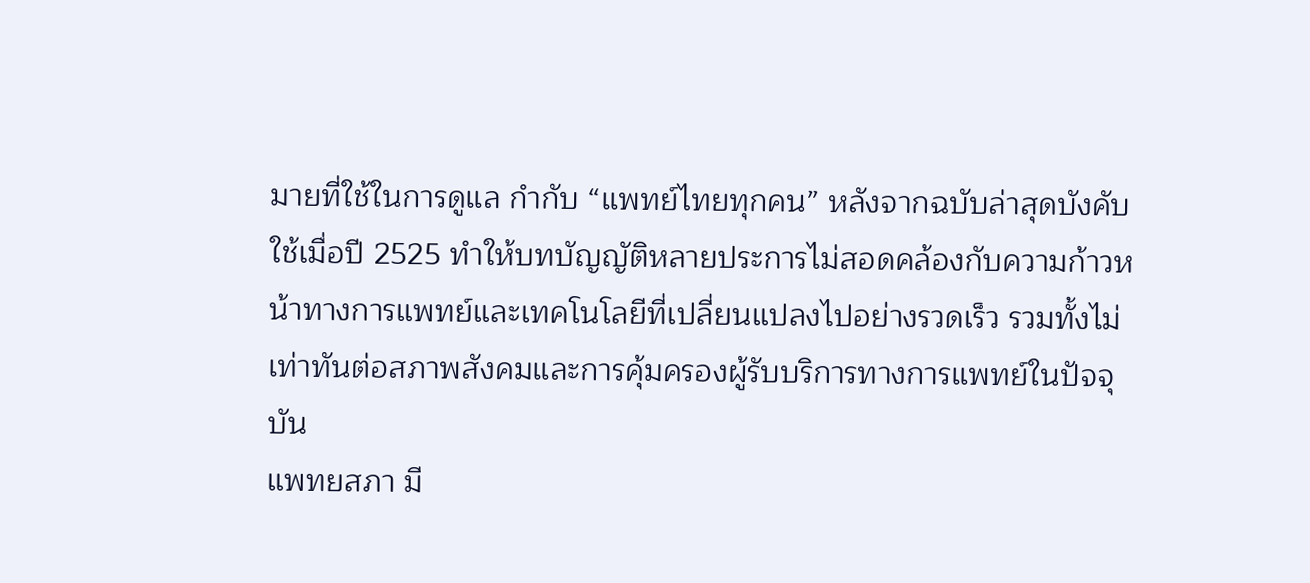มายที่ใช้ในการดูแล กำกับ “แพทย์ไทยทุกคน” หลังจากฉบับล่าสุดบังคับใช้เมื่อปี 2525 ทำให้บทบัญญัติหลายประการไม่สอดคล้องกับความก้าวหน้าทางการแพทย์และเทคโนโลยีที่เปลี่ยนแปลงไปอย่างรวดเร็ว รวมทั้งไม่เท่าทันต่อสภาพสังคมและการคุ้มครองผู้รับบริการทางการแพทย์ในปัจจุบัน
แพทยสภา มี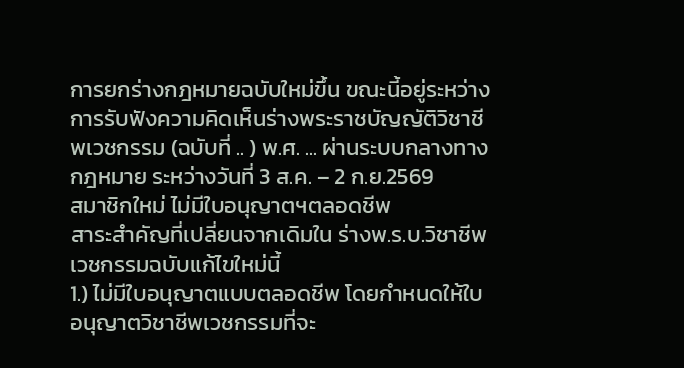การยกร่างกฎหมายฉบับใหม่ขึ้น ขณะนี้อยู่ระหว่างการรับฟังความคิดเห็นร่างพระราชบัญญัติวิชาชีพเวชกรรม (ฉบับที่ .. ) พ.ศ. ... ผ่านระบบกลางทางกฎหมาย ระหว่างวันที่ 3 ส.ค. – 2 ก.ย.2569
สมาชิกใหม่ ไม่มีใบอนุญาตฯตลอดชีพ
สาระสำคัญที่เปลี่ยนจากเดิมใน ร่างพ.ร.บ.วิชาชีพเวชกรรมฉบับแก้ไขใหม่นี้
1.) ไม่มีใบอนุญาตแบบตลอดชีพ โดยกำหนดให้ใบอนุญาตวิชาชีพเวชกรรมที่จะ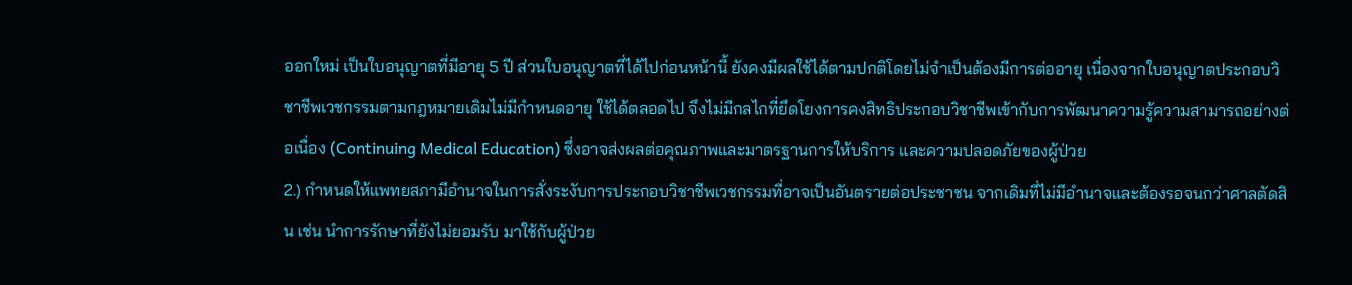ออกใหม่ เป็นใบอนุญาตที่มีอายุ 5 ปี ส่วนใบอนุญาตที่ได้ไปก่อนหน้านี้ ยังคงมีผลใช้ได้ตามปกติโดยไม่จำเป็นต้องมีการต่ออายุ เนื่องจากใบอนุญาตประกอบวิชาชีพเวชกรรมตามกฎหมายเดิมไม่มีกำหนดอายุ ใช้ได้ตลอดไป จึงไม่มีกลไกที่ยึดโยงการคงสิทธิประกอบวิชาชีพเข้ากับการพัฒนาความรู้ความสามารถอย่างต่อเนื่อง (Continuing Medical Education) ซึ่งอาจส่งผลต่อคุณภาพและมาตรฐานการให้บริการ และความปลอดภัยของผู้ป่วย
2.) กำหนดให้แพทยสภามีอำนาจในการสั่งระงับการประกอบวิชาชีพเวชกรรมที่อาจเป็นอันตรายต่อประชาชน จากเดิมที่ไม่มีอำนาจและต้องรอจนกว่าศาลตัดสิน เช่น นำการรักษาที่ยังไม่ยอมรับ มาใช้กับผู้ป่วย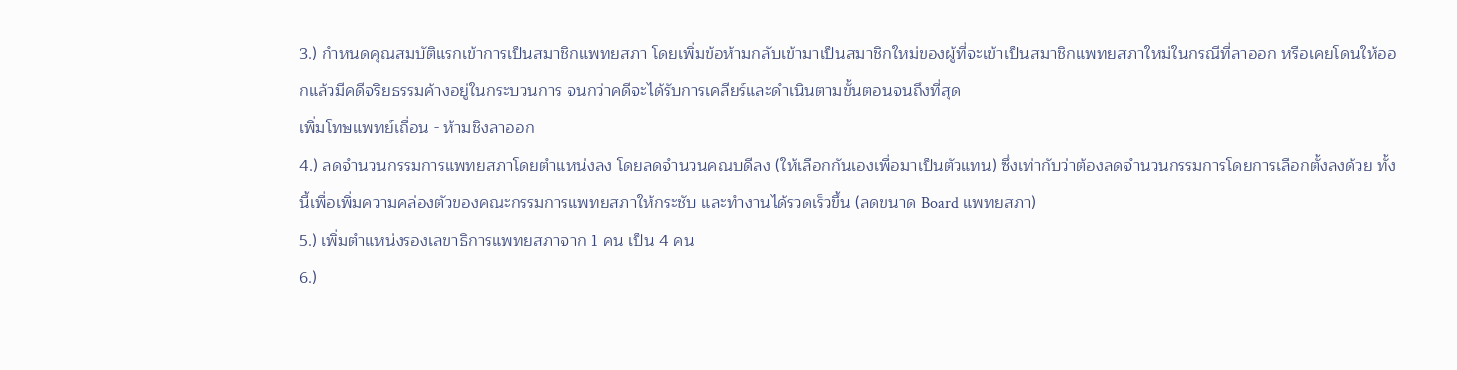3.) กำหนดคุณสมบัติแรกเข้าการเป็นสมาชิกแพทยสภา โดยเพิ่มข้อห้ามกลับเข้ามาเป็นสมาชิกใหม่ของผู้ที่จะเข้าเป็นสมาชิกแพทยสภาใหม่ในกรณีที่ลาออก หรือเคยโดนให้ออกแล้วมีคดีจริยธรรมค้างอยู่ในกระบวนการ จนกว่าคดีจะได้รับการเคลียร์และดำเนินตามขั้นตอนจนถึงที่สุด
เพิ่มโทษแพทย์เถื่อน - ห้ามชิงลาออก
4.) ลดจำนวนกรรมการแพทยสภาโดยตำแหน่งลง โดยลดจำนวนคณบดีลง (ให้เลือกกันเองเพื่อมาเป็นตัวแทน) ซึ่งเท่ากับว่าต้องลดจำนวนกรรมการโดยการเลือกตั้งลงด้วย ทั้งนี้เพื่อเพิ่มความคล่องตัวของคณะกรรมการแพทยสภาให้กระชับ และทำงานได้รวดเร็วขึ้น (ลดขนาด Board แพทยสภา)
5.) เพิ่มตำแหน่งรองเลขาธิการแพทยสภาจาก 1 คน เป็น 4 คน
6.)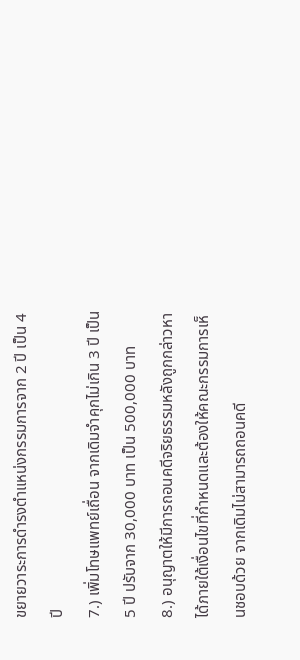ขยายวาระการดำรงตำแหน่งกรรมการจาก 2 ปี เป็น 4 ปี
7.) เพิ่มโทษแพทย์เถื่อน จากเดิมจำคุกไม่เกิน 3 ปี เป็น 5 ปี ปรับจาก 30,000 บาท เป็น 500,000 บาท
8.) อนุญาตให้มีการถอนคดีจริยธรรมหลังถูกกล่าวหาได้ภายใต้เงื่อนไขที่กำหนดและต้องให้คณะกรรมการเห็นชอบด้วย จากเดิมไม่สามารถถอนคดี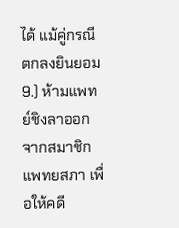ได้ แม้คู่กรณีตกลงยินยอม
9.) ห้ามแพทย์ชิงลาออกจากสมาชิกแพทยสภา เพื่อให้คดี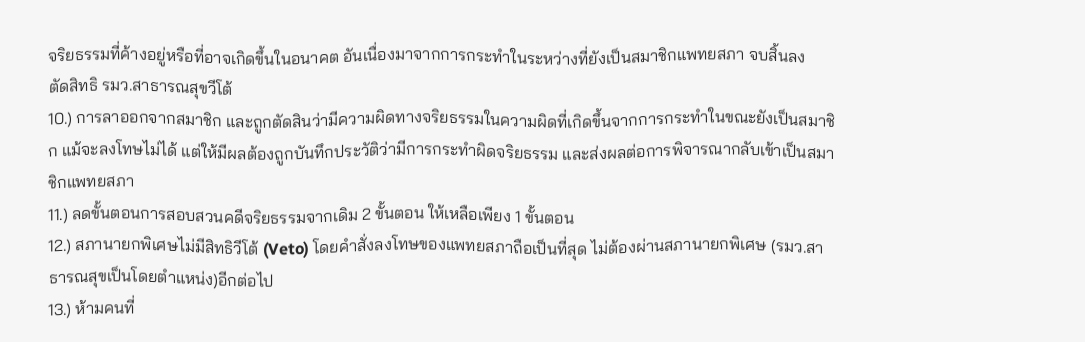จริยธรรมที่ค้างอยู่หรือที่อาจเกิดขึ้นในอนาคต อันเนื่องมาจากการกระทำในระหว่างที่ยังเป็นสมาชิกแพทยสภา จบสิ้นลง
ตัดสิทธิ รมว.สาธารณสุขวีโต้
10.) การลาออกจากสมาชิก และถูกตัดสินว่ามีความผิดทางจริยธรรมในความผิดที่เกิดขึ้นจากการกระทำในขณะยังเป็นสมาชิก แม้จะลงโทษไม่ได้ แต่ให้มีผลต้องถูกบันทึกประวัติว่ามีการกระทำผิดจริยธรรม และส่งผลต่อการพิจารณากลับเข้าเป็นสมาชิกแพทยสภา
11.) ลดขั้นตอนการสอบสวนคดีจริยธรรมจากเดิม 2 ขั้นตอน ให้เหลือเพียง 1 ขั้นตอน
12.) สภานายกพิเศษไม่มีสิทธิวีโต้ (Veto) โดยคำสั่งลงโทษของแพทยสภาถือเป็นที่สุด ไม่ต้องผ่านสภานายกพิเศษ (รมว.สาธารณสุขเป็นโดยตำแหน่ง)อีกต่อไป
13.) ห้ามคนที่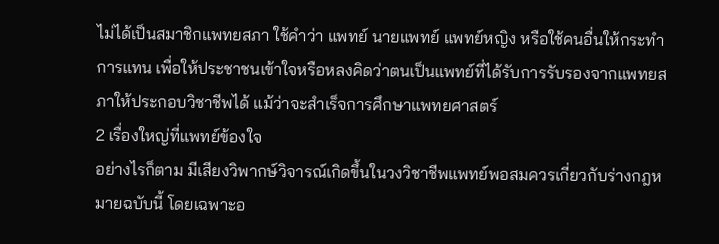ไม่ได้เป็นสมาชิกแพทยสภา ใช้คำว่า แพทย์ นายแพทย์ แพทย์หญิง หรือใช้คนอื่นให้กระทำการแทน เพื่อให้ประชาชนเข้าใจหรือหลงคิดว่าตนเป็นแพทย์ที่ได้รับการรับรองจากแพทยสภาให้ประกอบวิชาชีพได้ แม้ว่าจะสำเร็จการศึกษาแพทยศาสตร์
2 เรื่องใหญ่ที่แพทย์ข้องใจ
อย่างไรก็ตาม มีเสียงวิพากษ์วิจารณ์เกิดขึ้นในวงวิชาชีพแพทย์พอสมควรเกี่ยวกับร่างกฎหมายฉบับนี้ โดยเฉพาะอ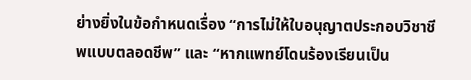ย่างยิ่งในข้อกำหนดเรื่อง “การไม่ให้ใบอนุญาตประกอบวิชาชีพแบบตลอดชีพ” และ “หากแพทย์โดนร้องเรียนเป็น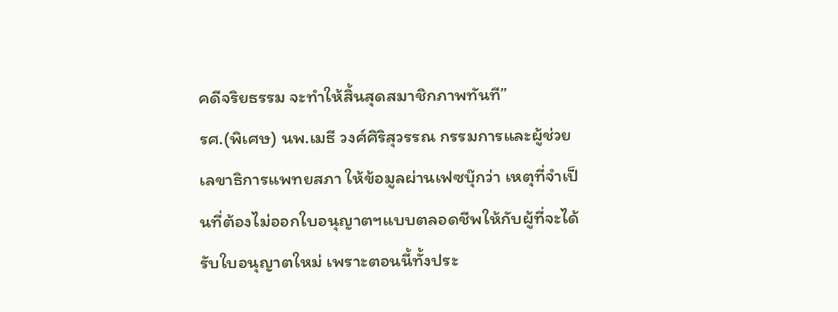คดีจริยธรรม จะทำให้สิ้นสุดสมาชิกภาพทันที”
รศ.(พิเศษ) นพ.เมธี วงศ์ศิริสุวรรณ กรรมการและผู้ช่วยเลขาธิการแพทยสภา ให้ข้อมูลผ่านเฟซบุ๊กว่า เหตุที่จำเป็นที่ต้องไม่ออกใบอนุญาตฯแบบตลอดชีพให้กับผู้ที่จะได้รับใบอนุญาตใหม่ เพราะตอนนี้ทั้งประ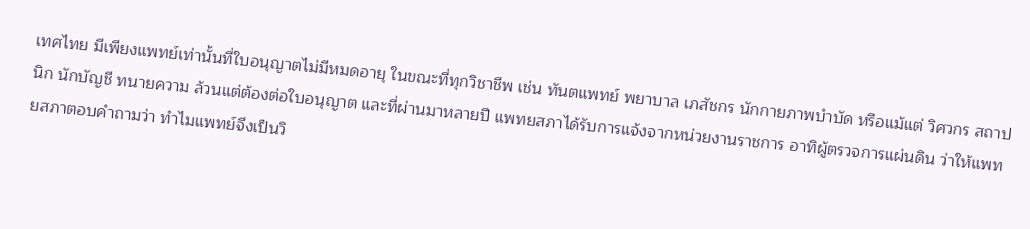เทศไทย มีเพียงแพทย์เท่านั้นที่ใบอนุญาตไม่มีหมดอายุ ในขณะที่ทุกวิชาชีพ เช่น ทันตแพทย์ พยาบาล เภสัชกร นักกายภาพบำบัด หรือแม้แต่ วิศวกร สถาปนิก นักบัญชี ทนายความ ล้วนแต่ต้องต่อใบอนุญาต และที่ผ่านมาหลายปี แพทยสภาได้รับการแจ้งจากหน่วยงานราชการ อาทิผู้ตรวจการแผ่นดิน ว่าให้แพทยสภาตอบคำถามว่า ทำไมแพทย์จึงเป็นวิ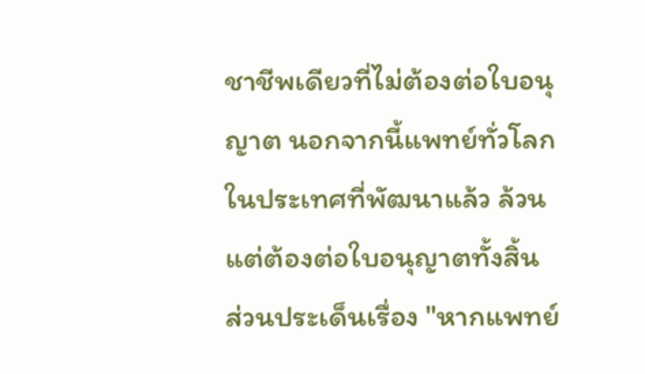ชาชีพเดียวที่ไม่ต้องต่อใบอนุญาต นอกจากนี้แพทย์ทั่วโลกในประเทศที่พัฒนาแล้ว ล้วนแต่ต้องต่อใบอนุญาตทั้งสิ้น
ส่วนประเด็นเรื่อง "หากแพทย์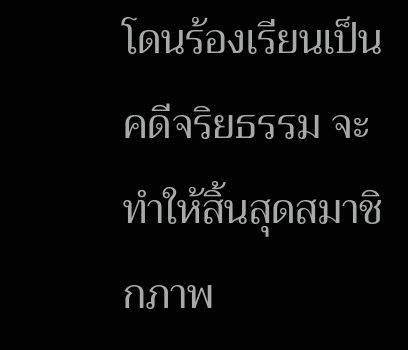โดนร้องเรียนเป็นคดีจริยธรรม จะทำให้สิ้นสุดสมาชิกภาพ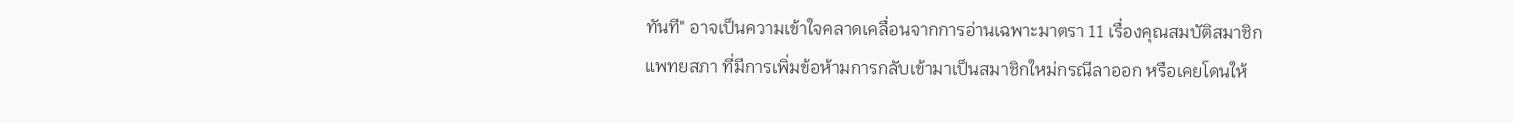ทันที" อาจเป็นความเข้าใจคลาดเคลื่อนจากการอ่านเฉพาะมาตรา 11 เรื่องคุณสมบัติสมาชิกแพทยสภา ที่มีการเพิ่มข้อห้ามการกลับเข้ามาเป็นสมาชิกใหม่กรณีลาออก หรือเคยโดนให้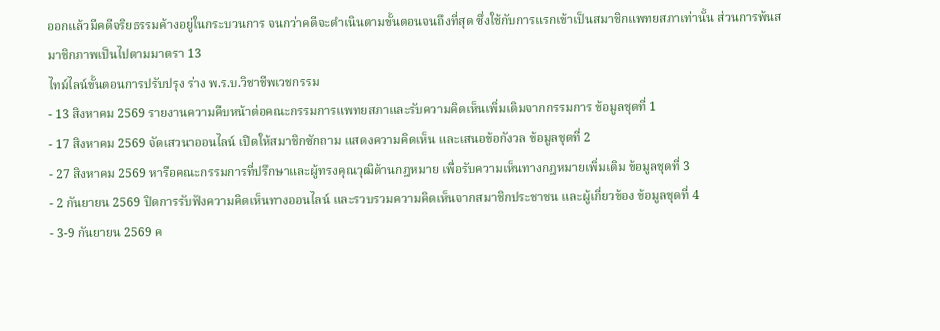ออกแล้วมีคดีจริยธรรมค้างอยู่ในกระบวนการ จนกว่าคดีจะดำเนินตามขั้นตอนจนถึงที่สุด ซึ่งใช้กับการแรกเข้าเป็นสมาชิกแพทยสภาเท่านั้น ส่วนการพ้นสมาชิกภาพเป็นไปตามมาตรา 13
ไทม์ไลน์ขั้นตอนการปรับปรุง ร่าง พ.ร.บ.วิชาชีพเวชกรรม
- 13 สิงหาคม 2569 รายงานความคืบหน้าต่อคณะกรรมการแพทยสภาและรับความคิดเห็นเพิ่มเติมจากกรรมการ ข้อมูลชุดที่ 1
- 17 สิงหาคม 2569 จัดเสวนาออนไลน์ เปิดให้สมาชิกซักถาม แสดงความคิดเห็น และเสนอข้อกังวล ข้อมูลชุดที่ 2
- 27 สิงหาคม 2569 หารือคณะกรรมการที่ปรึกษาและผู้ทรงคุณวุฒิด้านกฎหมาย เพื่อรับความเห็นทางกฎหมายเพิ่มเติม ข้อมูลชุดที่ 3
- 2 กันยายน 2569 ปิดการรับฟังความคิดเห็นทางออนไลน์ และรวบรวมความคิดเห็นจากสมาชิกประชาชน และผู้เกี่ยวข้อง ข้อมูลชุดที่ 4
- 3-9 กันยายน 2569 ค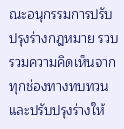ณะอนุกรรมการปรับปรุงร่างกฎหมาย รวบรวมความคิดเห็นจากทุกช่องทางทบทวนและปรับปรุงร่างให้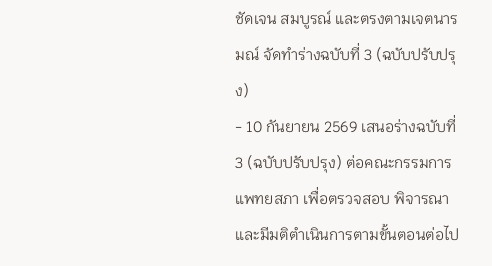ชัดเจน สมบูรณ์ และตรงตามเจตนารมณ์ จัดทำร่างฉบับที่ 3 (ฉบับปรับปรุง)
- 10 กันยายน 2569 เสนอร่างฉบับที่ 3 (ฉบับปรับปรุง) ต่อคณะกรรมการแพทยสภา เพื่อตรวจสอบ พิจารณาและมีมติตำเนินการตามขั้นตอนต่อไป